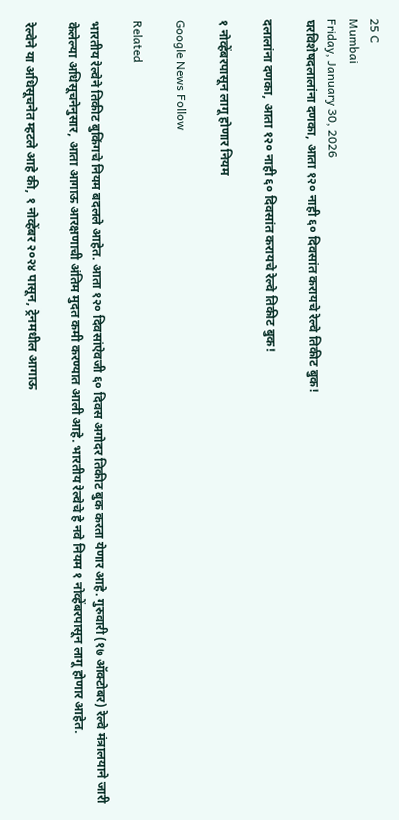25 C
Mumbai
Friday, January 30, 2026
घरविशेषदलालांना दणका, आता १२० नाही ६० दिवसांत करायचे रेल्वे तिकीट बुक!

दलालांना दणका, आता १२० नाही ६० दिवसांत करायचे रेल्वे तिकीट बुक!

१ नोव्हेंबरपासून लागू होणार नियम

Google News Follow

Related

भारतीय रेल्वेने तिकीट बुकिंगचे नियम बदलले आहेत. आता १२० दिवसांऐवजी ६० दिवस अगोदर तिकीट बुक करता येणार आहे. गुरुवारी (१७ ऑक्टोबर) रेल्वे मंत्रालयाने जारी केलेल्या अधिसूचनेनुसार, आता आगाऊ आरक्षणाची अंतिम मुदत कमी करण्यात आली आहे. भारतीय रेल्वेचे हे नवे नियम १ नोव्हेंबरपासून लागू होणार आहेत.

रेल्वेने या अधिसूचनेत म्हटले आहे की, १ नोव्हेंबर २०२४ पासून, ट्रेनमधील आगाऊ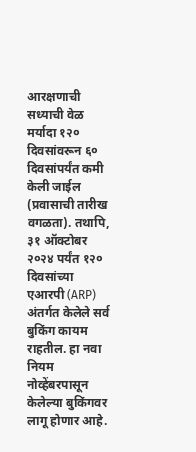आरक्षणाची सध्याची वेळ मर्यादा १२० दिवसांवरून ६० दिवसांपर्यंत कमी केली जाईल (प्रवासाची तारीख वगळता). तथापि, ३१ ऑक्टोबर २०२४ पर्यंत १२० दिवसांच्या एआरपी (ARP) अंतर्गत केलेले सर्व बुकिंग कायम राहतील. हा नवा नियम नोव्हेंबरपासून केलेल्या बुकिंगवर लागू होणार आहे.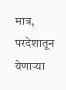मात्र, परदेशातून येणाऱ्या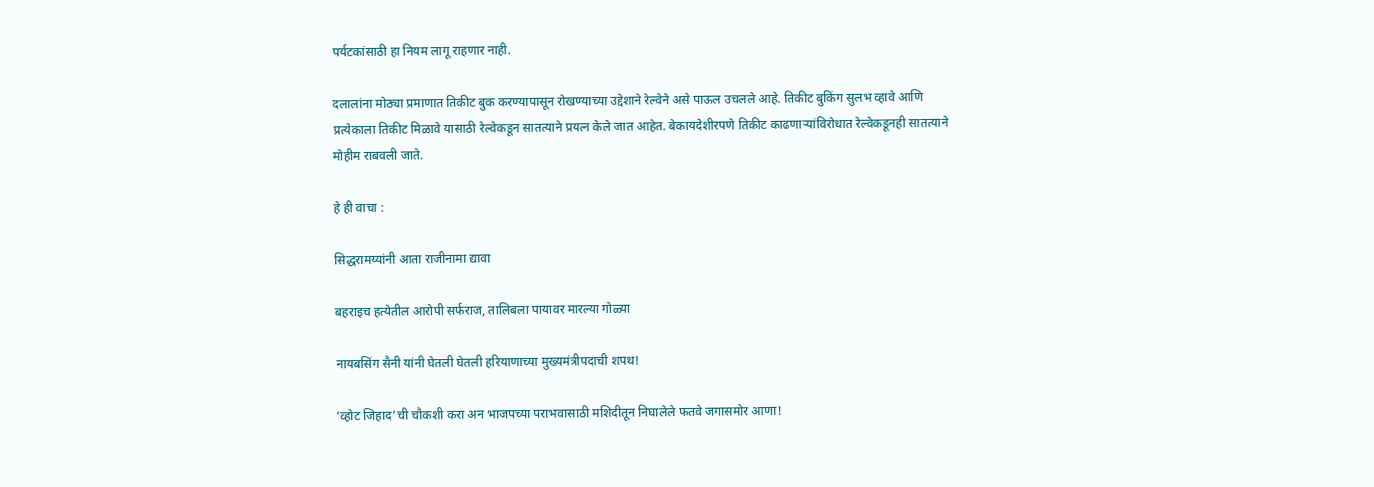पर्यटकांसाठी हा नियम लागू राहणार नाही.

दलालांना मोठ्या प्रमाणात तिकीट बुक करण्यापासून रोखण्याच्या उद्देशाने रेल्वेने असे पाऊल उचलले आहे. तिकीट बुकिंग सुलभ व्हावे आणि प्रत्येकाला तिकीट मिळावे यासाठी रेल्वेकडून सातत्याने प्रयत्न केले जात आहेत. बेकायदेशीरपणे तिकीट काढणाऱ्यांविरोधात रेल्वेकडूनही सातत्याने मोहीम राबवली जाते.

हे ही वाचा :

सिद्धरामय्यांनी आता राजीनामा द्यावा

बहराइच हत्येतील आरोपी सर्फराज, तालिबला पायावर मारल्या गोळ्या

नायबसिंग सैनी यांनी घेतली घेतली हरियाणाच्या मुख्यमंत्रीपदाची शपथ!

‘व्होट जिहाद’ची चौकशी करा अन भाजपच्या पराभवासाठी मशिदीतून निघालेले फतवे जगासमोर आणा!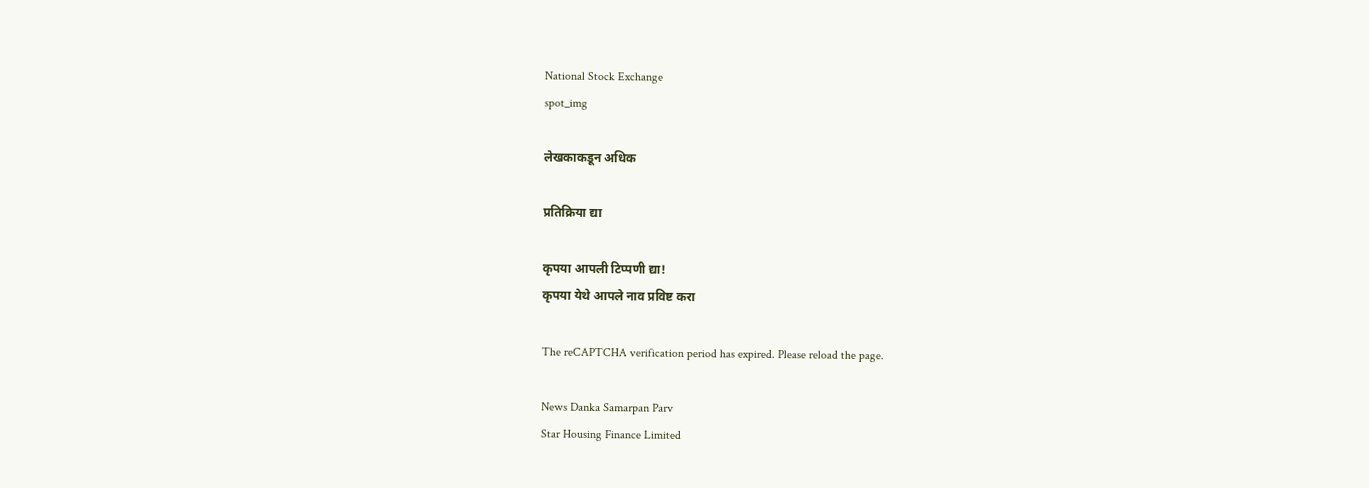National Stock Exchange
spot_img

लेखकाकडून अधिक

प्रतिक्रिया द्या

कृपया आपली टिप्पणी द्या!
कृपया येथे आपले नाव प्रविष्ट करा

The reCAPTCHA verification period has expired. Please reload the page.

News Danka Samarpan Parv
Star Housing Finance Limited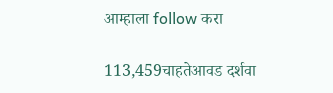आम्हाला follow करा

113,459चाहतेआवड दर्शवा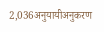2,036अनुयायीअनुकरण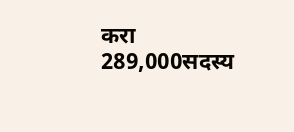करा
289,000सदस्य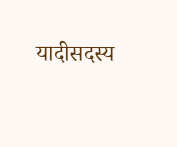यादीसदस्य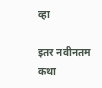व्हा

इतर नवीनतम कथा